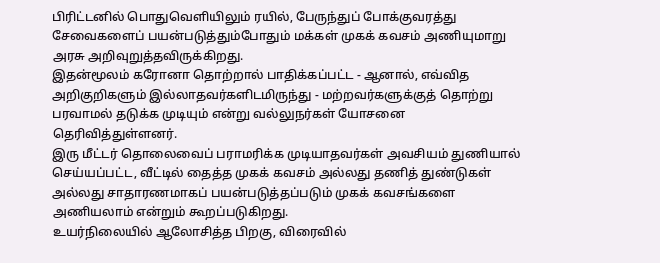பிரிட்டனில் பொதுவெளியிலும் ரயில், பேருந்துப் போக்குவரத்து சேவைகளைப் பயன்படுத்தும்போதும் மக்கள் முகக் கவசம் அணியுமாறு அரசு அறிவுறுத்தவிருக்கிறது.
இதன்மூலம் கரோனா தொற்றால் பாதிக்கப்பட்ட - ஆனால், எவ்வித அறிகுறிகளும் இல்லாதவர்களிடமிருந்து - மற்றவர்களுக்குத் தொற்று பரவாமல் தடுக்க முடியும் என்று வல்லுநர்கள் யோசனை தெரிவித்துள்ளனர்.
இரு மீட்டர் தொலைவைப் பராமரிக்க முடியாதவர்கள் அவசியம் துணியால் செய்யப்பட்ட, வீட்டில் தைத்த முகக் கவசம் அல்லது தணித் துண்டுகள் அல்லது சாதாரணமாகப் பயன்படுத்தப்படும் முகக் கவசங்களை அணியலாம் என்றும் கூறப்படுகிறது.
உயர்நிலையில் ஆலோசித்த பிறகு, விரைவில்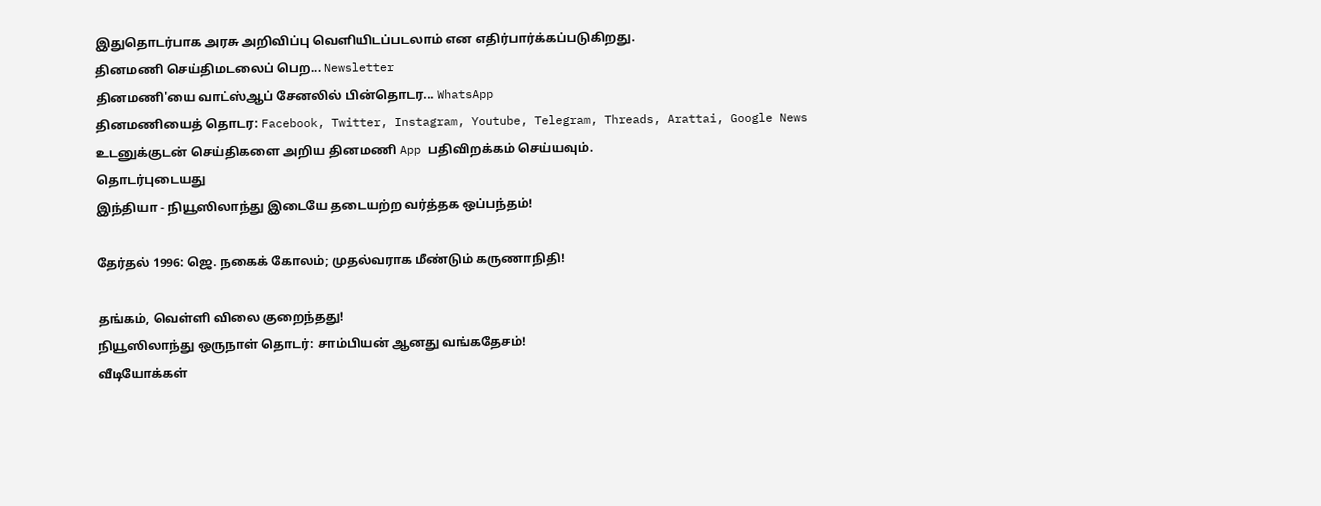இதுதொடர்பாக அரசு அறிவிப்பு வெளியிடப்படலாம் என எதிர்பார்க்கப்படுகிறது.
தினமணி செய்திமடலைப் பெற... Newsletter
தினமணி'யை வாட்ஸ்ஆப் சேனலில் பின்தொடர... WhatsApp
தினமணியைத் தொடர: Facebook, Twitter, Instagram, Youtube, Telegram, Threads, Arattai, Google News
உடனுக்குடன் செய்திகளை அறிய தினமணி App பதிவிறக்கம் செய்யவும்.
தொடர்புடையது
இந்தியா - நியூஸிலாந்து இடையே தடையற்ற வர்த்தக ஒப்பந்தம்!

தேர்தல் 1996: ஜெ. நகைக் கோலம்; முதல்வராக மீண்டும் கருணாநிதி!

தங்கம், வெள்ளி விலை குறைந்தது!
நியூஸிலாந்து ஒருநாள் தொடர்: சாம்பியன் ஆனது வங்கதேசம்!
வீடியோக்கள்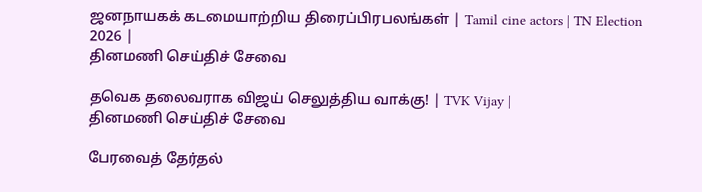ஜனநாயகக் கடமையாற்றிய திரைப்பிரபலங்கள் | Tamil cine actors | TN Election 2026 |
தினமணி செய்திச் சேவை

தவெக தலைவராக விஜய் செலுத்திய வாக்கு! | TVK Vijay |
தினமணி செய்திச் சேவை

பேரவைத் தேர்தல்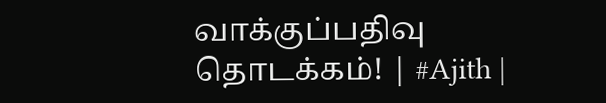வாக்குப்பதிவு தொடக்கம்! | #Ajith |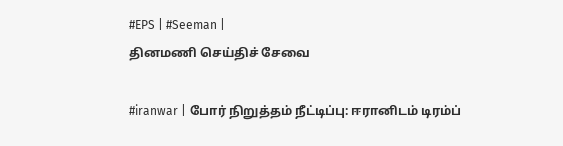#EPS | #Seeman |
தினமணி செய்திச் சேவை

#iranwar | போர் நிறுத்தம் நீட்டிப்பு: ஈரானிடம் டிரம்ப்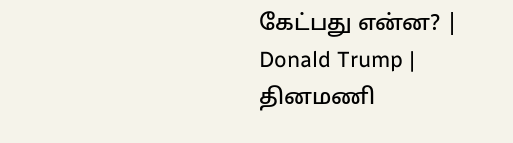கேட்பது என்ன? | Donald Trump |
தினமணி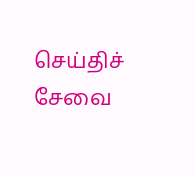செய்திச் சேவை